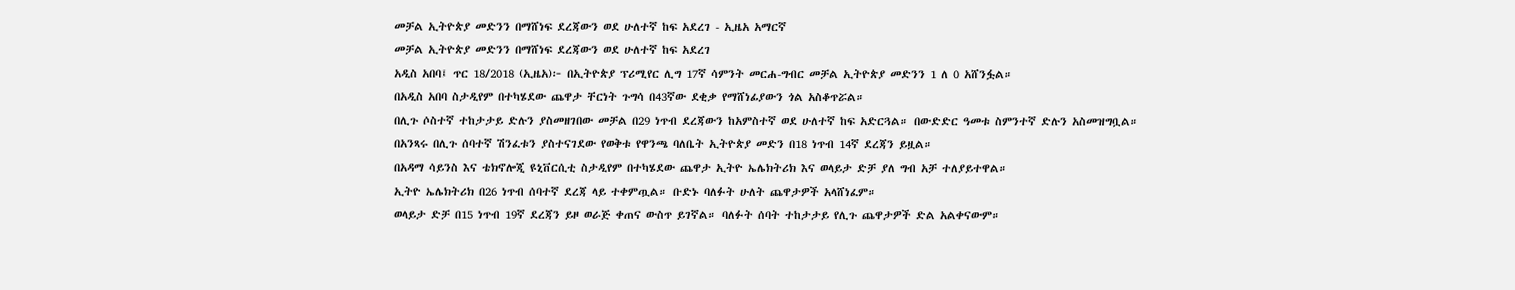መቻል ኢትዮጵያ መድንን በማሸነፍ ደረጃውን ወደ ሁለተኛ ከፍ አደረገ - ኢዜአ አማርኛ
መቻል ኢትዮጵያ መድንን በማሸነፍ ደረጃውን ወደ ሁለተኛ ከፍ አደረገ
አዲስ አበባ፤ ጥር 18/2018 (ኢዜአ)፦ በኢትዮጵያ ፕሪሚየር ሊግ 17ኛ ሳምንት መርሐ-ግብር መቻል ኢትዮጵያ መድንን 1 ለ 0 አሸንፏል።
በአዲስ አበባ ስታዲየም በተካሄደው ጨዋታ ቸርነት ጉግሳ በ43ኛው ደቂቃ የማሸነፊያውን ጎል አስቆጥሯል።
በሊጉ ሶስተኛ ተከታታይ ድሉን ያስመዘገበው መቻል በ29 ነጥብ ደረጃውን ከአምስተኛ ወደ ሁለተኛ ከፍ አድርጓል። በውድድር ዓመቱ ስምንተኛ ድሉን አስመዝግቧል።
በአንጻሩ በሊጉ ሰባተኛ ሽንፈቱን ያስተናገደው የወቅቱ የዋንጫ ባለቤት ኢትዮጵያ መድን በ18 ነጥብ 14ኛ ደረጃን ይዟል።
በአዳማ ሳይንስ እና ቴክኖሎጂ ዩኒቨርሲቲ ስታዲየም በተካሄደው ጨዋታ ኢትዮ ኤሌክትሪክ እና ወላይታ ድቻ ያለ ግብ አቻ ተለያይተዋል።
ኢትዮ ኤሌክትሪክ በ26 ነጥብ ሰባተኛ ደረጃ ላይ ተቀምጧል። ቡድኑ ባለፉት ሁለት ጨዋታዎች አላሸነፈም።
ወላይታ ድቻ በ15 ነጥብ 19ኛ ደረጃን ይዞ ወራጅ ቀጠና ውስጥ ይገኛል። ባለፉት ሰባት ተከታታይ የሊጉ ጨዋታዎች ድል አልቀናውም።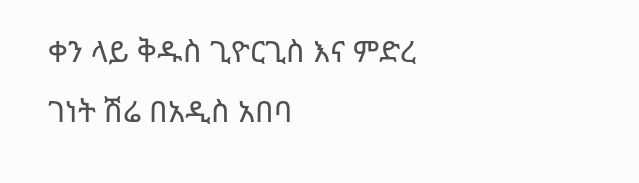ቀን ላይ ቅዱስ ጊዮርጊስ እና ምድረ ገነት ሽሬ በአዲስ አበባ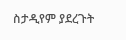ስታዲየም ያደረጉት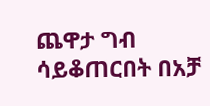ጨዋታ ግብ ሳይቆጠርበት በአቻ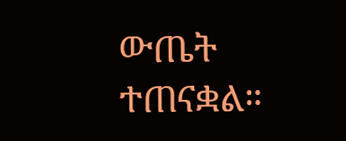ውጤት ተጠናቋል።